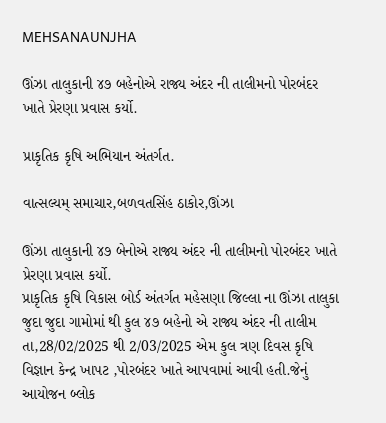MEHSANAUNJHA

ઊંઝા તાલુકાની ૪૭ બહેનોએ રાજ્ય અંદર ની તાલીમનો પોરબંદર ખાતે પ્રેરણા પ્રવાસ કર્યો.

પ્રાકૃતિક કૃષિ અભિયાન અંતર્ગત.

વાત્સલ્યમ્ સમાચાર,બળવતસિંહ ઠાકોર,ઊંઝા

ઊંઝા તાલુકાની ૪૭ બેનોએ રાજ્ય અંદર ની તાલીમનો પોરબંદર ખાતે પ્રેરણા પ્રવાસ કર્યો.
પ્રાકૃતિક કૃષિ વિકાસ બોર્ડ અંતર્ગત મહેસણા જિલ્લા ના ઊંઝા તાલુકા જુદા જુદા ગામોમાં થી કુલ ૪૭ બહેનો એ રાજ્ય અંદર ની તાલીમ તા,28/02/2025 થી 2/03/2025 એમ કુલ ત્રણ દિવસ કૃષિ વિજ્ઞાન કેન્દ્ર ખાપટ ,પોરબંદર ખાતે આપવામાં આવી હતી.જેનું આયોજન બ્લોક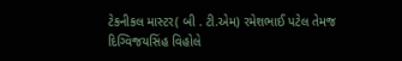ટેકનીકલ માસ્ટર( બી . ટી.એમ) રમેશભાઈ પટેલ તેમજ દિગ્વિજયસિંહ વિહોલે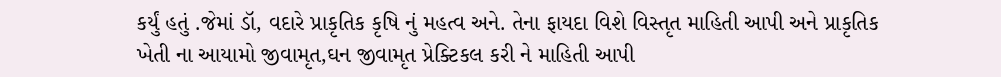કર્યું હતું .જેમાં ડૉ, વદારે પ્રાકૃતિક કૃષિ નું મહત્વ અને. તેના ફાયદા વિશે વિસ્તૃત માહિતી આપી અને પ્રાકૃતિક ખેતી ના આયામો જીવામૃત,ઘન જીવામૃત પ્રેક્ટિકલ કરી ને માહિતી આપી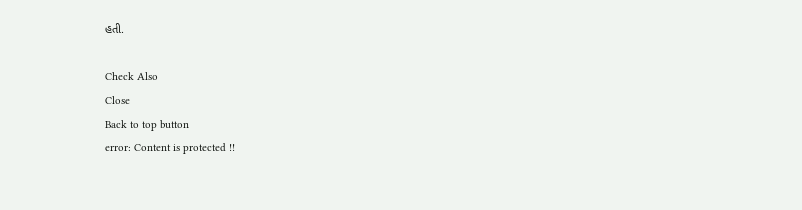હતી.

Check Also
Close
Back to top button
error: Content is protected !!